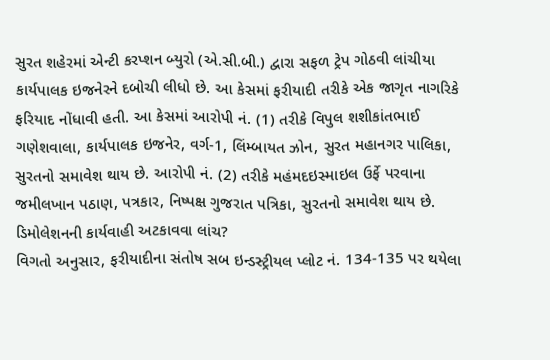સુરત શહેરમાં એન્ટી કરપ્શન બ્યુરો (એ.સી.બી.) દ્વારા સફળ ટ્રેપ ગોઠવી લાંચીયા કાર્યપાલક ઇજનેરને દબોચી લીધો છે. આ કેસમાં ફરીયાદી તરીકે એક જાગૃત નાગરિકે ફરિયાદ નોંધાવી હતી. આ કેસમાં આરોપી નં. (1) તરીકે વિપુલ શશીકાંતભાઈ ગણેશવાલા, કાર્યપાલક ઇજનેર, વર્ગ-1, લિંમ્બાયત ઝોન, સુરત મહાનગર પાલિકા, સુરતનો સમાવેશ થાય છે. આરોપી નં. (2) તરીકે મહંમદઇસ્માઇલ ઉર્ફે પરવાના જમીલખાન પઠાણ, પત્રકાર, નિષ્પક્ષ ગુજરાત પત્રિકા, સુરતનો સમાવેશ થાય છે.
ડિમોલેશનની કાર્યવાહી અટકાવવા લાંચ?
વિગતો અનુસાર, ફરીયાદીના સંતોષ સબ ઇન્ડસ્ટ્રીયલ પ્લોટ નં. 134-135 પર થયેલા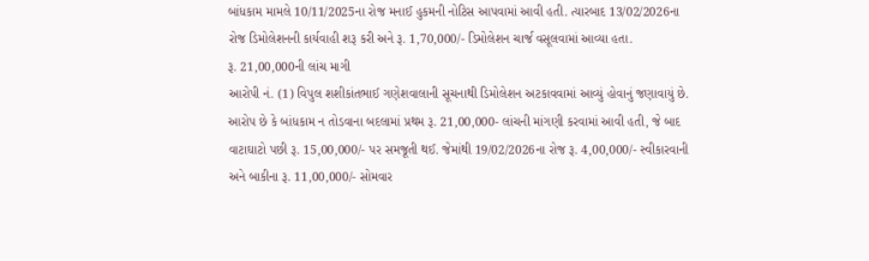બાંધકામ મામલે 10/11/2025ના રોજ મનાઈ હુકમની નોટિસ આપવામાં આવી હતી. ત્યારબાદ 13/02/2026ના રોજ ડિમોલેશનની કાર્યવાહી શરૂ કરી અને રૂ. 1,70,000/- ડિમોલેશન ચાર્જ વસૂલવામાં આવ્યા હતા.
રૂ. 21,00,000ની લાંચ માગી
આરોપી નં. (1) વિપુલ શશીકાંતભાઈ ગણેશવાલાની સૂચનાથી ડિમોલેશન અટકાવવામાં આવ્યું હોવાનું જણાવાયું છે. આરોપ છે કે બાંધકામ ન તોડવાના બદલામાં પ્રથમ રૂ. 21,00,000- લાંચની માંગણી કરવામાં આવી હતી, જે બાદ વાટાઘાટો પછી રૂ. 15,00,000/- પર સમજૂતી થઈ. જેમાંથી 19/02/2026ના રોજ રૂ. 4,00,000/- સ્વીકારવાની અને બાકીના રૂ. 11,00,000/- સોમવાર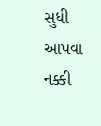સુધી આપવા નક્કી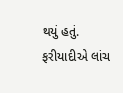થયું હતું. ફરીયાદીએ લાંચ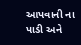આપવાની ના પાડી અને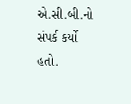એ.સી.બી.નો સંપર્ક કર્યો હતો.